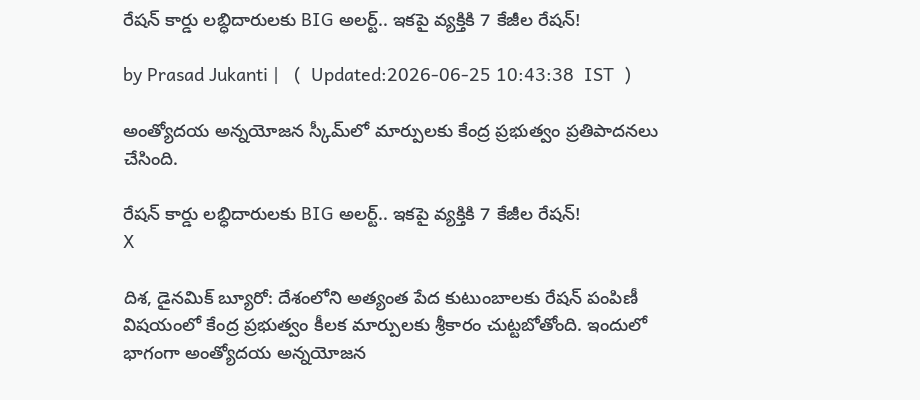రేషన్ కార్డు లబ్ధిదారులకు BIG అలర్ట్.. ఇకపై వ్యక్తికి 7 కేజీల రేషన్!

by Prasad Jukanti |   (  Updated:2026-06-25 10:43:38  IST  )

అంత్యోదయ అన్నయోజన స్కీమ్‌లో మార్పులకు కేంద్ర ప్రభుత్వం ప్రతిపాదనలు చేసింది.

రేషన్ కార్డు లబ్ధిదారులకు BIG అలర్ట్.. ఇకపై వ్యక్తికి 7 కేజీల రేషన్!
X

దిశ, డైనమిక్ బ్యూరో: దేశంలోని అత్యంత పేద కుటుంబాలకు రేషన్ పంపిణీ విషయంలో కేంద్ర ప్రభుత్వం కీలక మార్పులకు శ్రీకారం చుట్టబోతోంది. ఇందులో భాగంగా అంత్యోదయ అన్నయోజన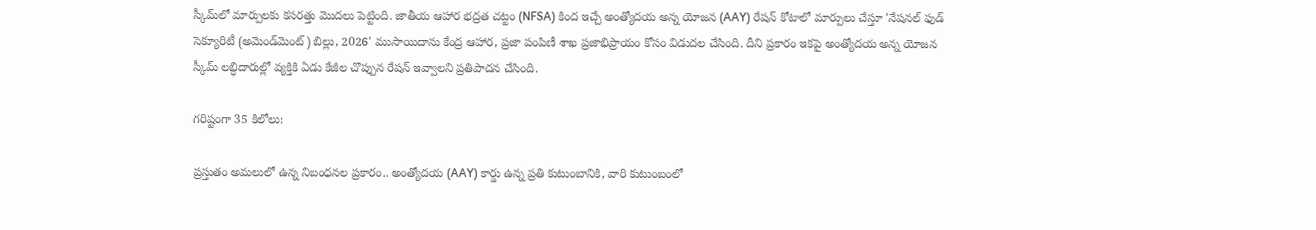స్కీమ్‌లో మార్పులకు కసరత్తు మొదలు పెట్టింది. జాతీయ ఆహార భద్రత చట్టం (NFSA) కింద ఇచ్చే అంత్యోదయ అన్న యోజన (AAY) రేషన్ కోటాలో మార్పులు చేస్తూ 'నేషనల్ ఫుడ్ సెక్యూరిటీ (అమెండ్‌మెంట్) బిల్లు, 2026' ముసాయిదాను కేంద్ర ఆహార, ప్రజా పంపిణీ శాఖ ప్రజాభిప్రాయం కోసం విడుదల చేసింది. దీని ప్రకారం ఇకపై అంత్యోదయ అన్న యోజన స్కీమ్ లబ్ధిదారుల్లో వ్యక్తికి ఏడు కేజీల చొప్పున రేషన్ ఇవ్వాలని ప్రతిపాదన చేసింది.

గరిష్టంగా 35 కిలోలు:

ప్రస్తుతం అమలులో ఉన్న నిబంధనల ప్రకారం.. అంత్యోదయ (AAY) కార్డు ఉన్న ప్రతి కుటుంబానికి, వారి కుటుంబంలో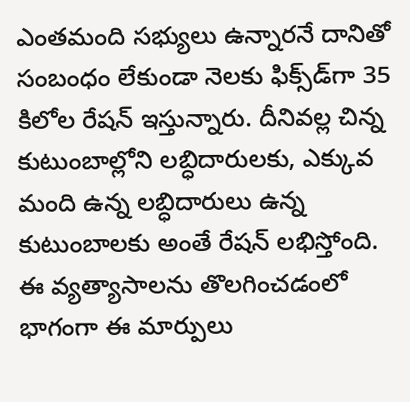ఎంతమంది సభ్యులు ఉన్నారనే దానితో సంబంధం లేకుండా నెలకు ఫిక్స్‌డ్‌గా 35 కిలోల రేషన్ ఇస్తున్నారు. దీనివల్ల చిన్న కుటుంబాల్లోని లబ్ధిదారులకు, ఎక్కువ మంది ఉన్న లబ్ధిదారులు ఉన్న కుటుంబాలకు అంతే రేషన్ లభిస్తోంది. ఈ వ్యత్యాసాలను తొలగించడంలో భాగంగా ఈ మార్పులు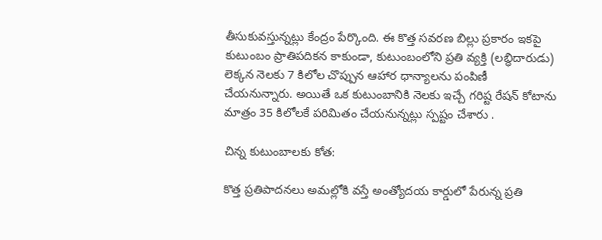తీసుకువస్తున్నట్లు కేంద్రం పేర్కొంది. ఈ కొత్త సవరణ బిల్లు ప్రకారం ఇకపై కుటుంబం ప్రాతిపదికన కాకుండా, కుటుంబంలోని ప్రతి వ్యక్తి (లబ్ధిదారుడు) లెక్కన నెలకు 7 కిలోల చొప్పున ఆహార ధాన్యాలను పంపిణీ చేయనున్నారు. అయితే ఒక కుటుంబానికి నెలకు ఇచ్చే గరిష్ట రేషన్ కోటాను మాత్రం 35 కిలోలకే పరిమితం చేయనున్నట్లు స్పష్టం చేశారు .

చిన్న కుటుంబాలకు కోత:

కొత్త ప్రతిపాదనలు అమల్లోకి వస్తే అంత్యోదయ కార్డులో పేరున్న ప్రతి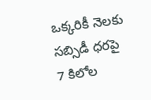ఒక్కరికీ నెలకు సబ్సిడీ ధరపై 7 కిలోల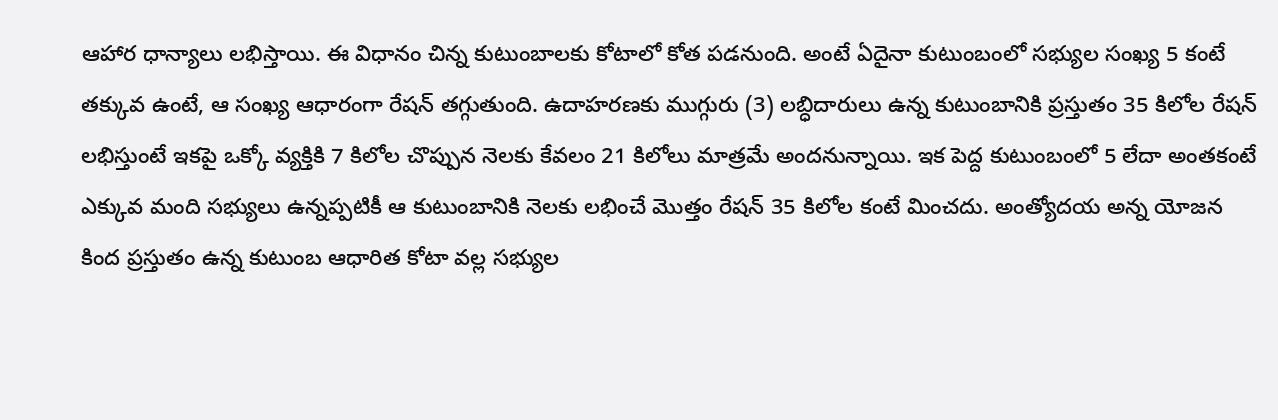ఆహార ధాన్యాలు లభిస్తాయి. ఈ విధానం చిన్న కుటుంబాలకు కోటాలో కోత పడనుంది. అంటే ఏదైనా కుటుంబంలో సభ్యుల సంఖ్య 5 కంటే తక్కువ ఉంటే, ఆ సంఖ్య ఆధారంగా రేషన్ తగ్గుతుంది. ఉదాహరణకు ముగ్గురు (3) లబ్ధిదారులు ఉన్న కుటుంబానికి ప్రస్తుతం 35 కిలోల రేషన్ లభిస్తుంటే ఇకపై ఒక్కో వ్యక్తికి 7 కిలోల చొప్పున నెలకు కేవలం 21 కిలోలు మాత్రమే అందనున్నాయి. ఇక పెద్ద కుటుంబంలో 5 లేదా అంతకంటే ఎక్కువ మంది సభ్యులు ఉన్నప్పటికీ ఆ కుటుంబానికి నెలకు లభించే మొత్తం రేషన్ 35 కిలోల కంటే మించదు. అంత్యోదయ అన్న యోజన కింద ప్రస్తుతం ఉన్న కుటుంబ ఆధారిత కోటా వల్ల సభ్యుల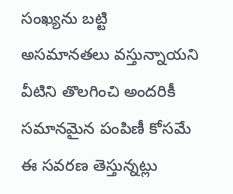సంఖ్యను బట్టి అసమానతలు వస్తున్నాయని వీటిని తొలగించి అందరికీ సమానమైన పంపిణీ కోసమే ఈ సవరణ తెస్తున్నట్లు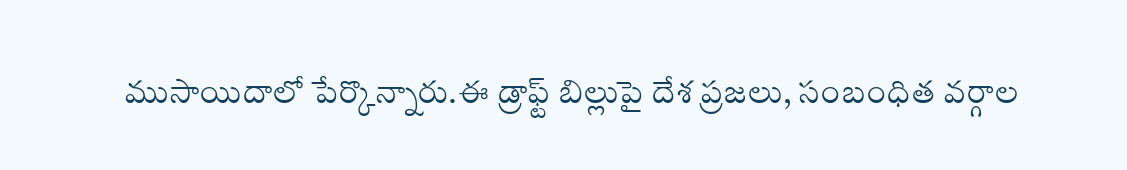ముసాయిదాలో పేర్కొన్నారు.ఈ డ్రాఫ్ట్ బిల్లుపై దేశ ప్రజలు, సంబంధిత వర్గాల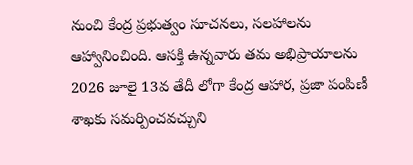నుంచి కేంద్ర ప్రభుత్వం సూచనలు, సలహాలను ఆహ్వానించింది. ఆసక్తి ఉన్నవారు తమ అభిప్రాయాలను 2026 జూలై 13వ తేదీ లోగా కేంద్ర ఆహార, ప్రజా పంపిణీ శాఖకు సమర్పించవచ్చుని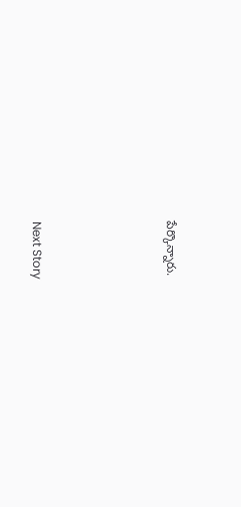పేర్కొన్నారు.




Next Story